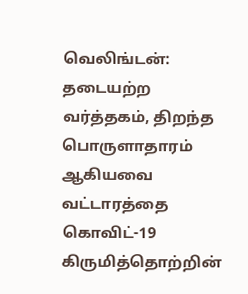வெலிங்டன்: தடையற்ற வர்த்தகம், திறந்த பொருளாதாரம் ஆகியவை வட்டாரத்தை கொவிட்-19 கிருமித்தொற்றின்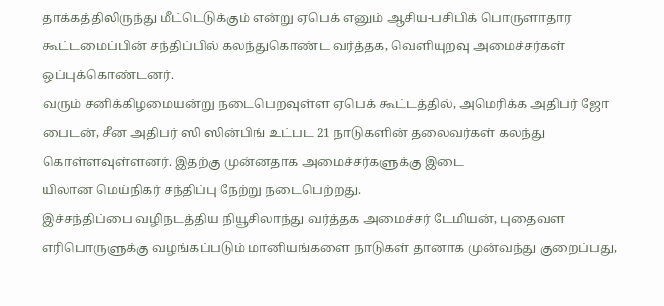தாக்கத்திலிருந்து மீட்டெடுக்கும் என்று ஏபெக் எனும் ஆசிய-பசிபிக் பொருளாதார கூட்டமைப்பின் சந்திப்பில் கலந்துகொண்ட வர்த்தக, வெளியுறவு அமைச்சர்கள் ஒப்புக்கொண்டனர்.
வரும் சனிக்கிழமையன்று நடைபெறவுள்ள ஏபெக் கூட்டத்தில், அமெரிக்க அதிபர் ஜோ பைடன், சீன அதிபர் ஸி ஸின்பிங் உட்பட 21 நாடுகளின் தலைவர்கள் கலந்து கொள்ளவுள்ளனர். இதற்கு முன்னதாக அமைச்சர்களுக்கு இடை
யிலான மெய்நிகர் சந்திப்பு நேற்று நடைபெற்றது.
இச்சந்திப்பை வழிநடத்திய நியூசிலாந்து வர்த்தக அமைச்சர் டேமியன், புதைவள எரிபொருளுக்கு வழங்கப்படும் மானியங்களை நாடுகள் தானாக முன்வந்து குறைப்பது,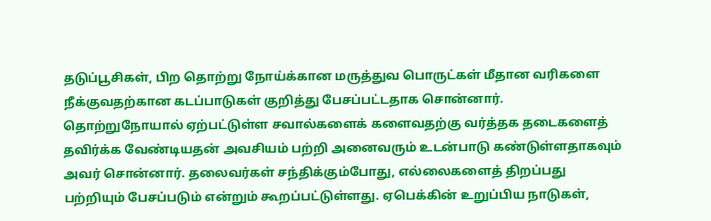தடுப்பூசிகள், பிற தொற்று நோய்க்கான மருத்துவ பொருட்கள் மீதான வரிகளை நீக்குவதற்கான கடப்பாடுகள் குறித்து பேசப்பட்டதாக சொன்னார்.
தொற்றுநோயால் ஏற்பட்டுள்ள சவால்களைக் களைவதற்கு வர்த்தக தடைகளைத் தவிர்க்க வேண்டியதன் அவசியம் பற்றி அனைவரும் உடன்பாடு கண்டுள்ளதாகவும் அவர் சொன்னார். தலைவர்கள் சந்திக்கும்போது, எல்லைகளைத் திறப்பது பற்றியும் பேசப்படும் என்றும் கூறப்பட்டுள்ளது. ஏபெக்கின் உறுப்பிய நாடுகள்,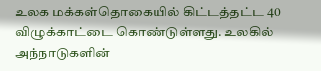உலக மக்கள்தொகையில் கிட்டத்தட்ட 40 விழுக்காட்டை கொண்டுள்ளது. உலகில் அந்நாடுகளின்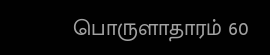பொருளாதாரம் 60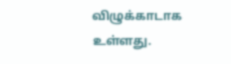விழுக்காடாக உள்ளது.